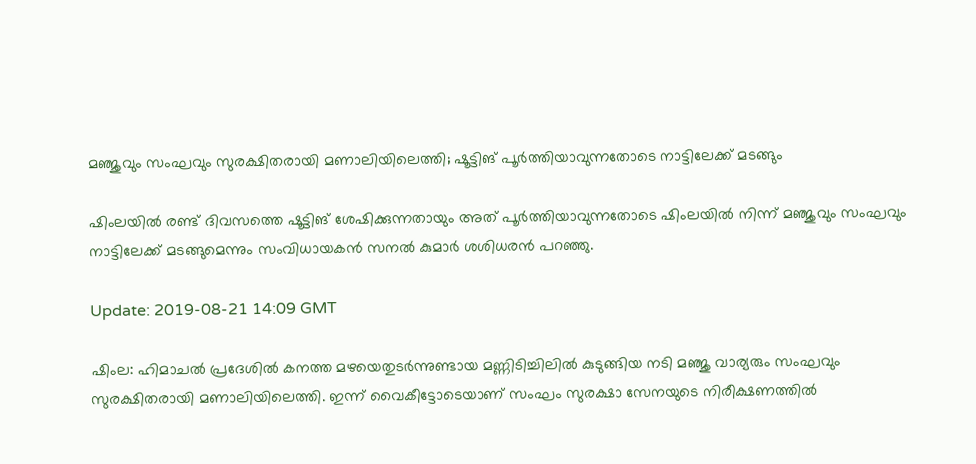മഞ്ജുവും സംഘവും സുരക്ഷിതരായി മണാലിയിലെത്തി; ഷൂട്ടിങ് പൂര്‍ത്തിയാവുന്നതോടെ നാട്ടിലേക്ക് മടങ്ങും

ഷിംലയില്‍ രണ്ട് ദിവസത്തെ ഷൂട്ടിങ് ശേഷിക്കുന്നതായും അത് പൂര്‍ത്തിയാവുന്നതോടെ ഷിംലയില്‍ നിന്ന് മഞ്ജുവും സംഘവും നാട്ടിലേക്ക് മടങ്ങുമെന്നും സംവിധായകന്‍ സനല്‍ കുമാര്‍ ശശിധരന്‍ പറഞ്ഞു.

Update: 2019-08-21 14:09 GMT

ഷിംല: ഹിമാചല്‍ പ്രദേശില്‍ കനത്ത മഴയെതുടര്‍ന്നുണ്ടായ മണ്ണിടിച്ചിലില്‍ കുടുങ്ങിയ നടി മഞ്ജു വാര്യരും സംഘവും സുരക്ഷിതരായി മണാലിയിലെത്തി. ഇന്ന് വൈകീട്ടോടെയാണ് സംഘം സുരക്ഷാ സേനയുടെ നിരീക്ഷണത്തില്‍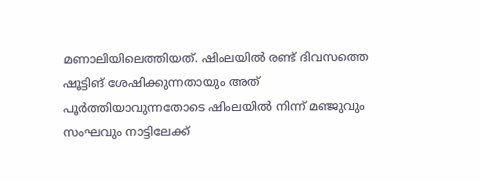മണാലിയിലെത്തിയത്. ഷിംലയില്‍ രണ്ട് ദിവസത്തെ ഷൂട്ടിങ് ശേഷിക്കുന്നതായും അത് പൂര്‍ത്തിയാവുന്നതോടെ ഷിംലയില്‍ നിന്ന് മഞ്ജുവും സംഘവും നാട്ടിലേക്ക്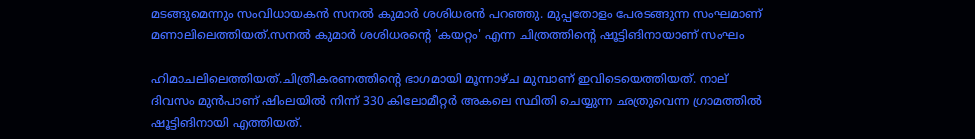മടങ്ങുമെന്നും സംവിധായകന്‍ സനല്‍ കുമാര്‍ ശശിധരന്‍ പറഞ്ഞു. മുപ്പതോളം പേരടങ്ങുന്ന സംഘമാണ് മണാലിലെത്തിയത്.സനല്‍ കുമാര്‍ ശശിധരന്റെ 'കയറ്റം' എന്ന ചിത്രത്തിന്റെ ഷൂട്ടിങിനായാണ് സംഘം

ഹിമാചലിലെത്തിയത്.ചിത്രീകരണത്തിന്റെ ഭാഗമായി മൂന്നാഴ്ച മുമ്പാണ് ഇവിടെയെത്തിയത്. നാല് ദിവസം മുന്‍പാണ് ഷിംലയില്‍ നിന്ന് 330 കിലോമീറ്റര്‍ അകലെ സ്ഥിതി ചെയ്യുന്ന ഛത്രുവെന്ന ഗ്രാമത്തില്‍ ഷൂട്ടിങിനായി എത്തിയത്.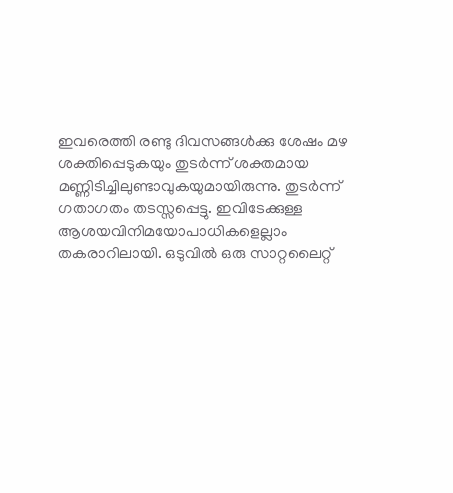ഇവരെത്തി രണ്ടു ദിവസങ്ങള്‍ക്കു ശേഷം മഴ ശക്തിപ്പെടുകയും തുടര്‍ന്ന് ശക്തമായ മണ്ണിടിച്ചിലുണ്ടാവുകയുമായിരുന്നു. തുടര്‍ന്ന് ഗതാഗതം തടസ്സപ്പെട്ടു. ഇവിടേക്കുള്ള ആശയവിനിമയോപാധികളെല്ലാം തകരാറിലായി. ഒടുവില്‍ ഒരു സാറ്റലൈറ്റ്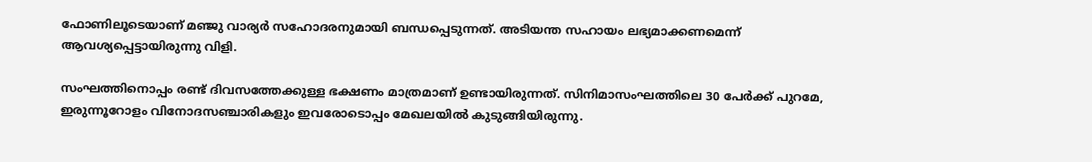ഫോണിലൂടെയാണ് മഞ്ജു വാര്യര്‍ സഹോദരനുമായി ബന്ധപ്പെടുന്നത്. അടിയന്ത സഹായം ലഭ്യമാക്കണമെന്ന് ആവശ്യപ്പെട്ടായിരുന്നു വിളി.

സംഘത്തിനൊപ്പം രണ്ട് ദിവസത്തേക്കുള്ള ഭക്ഷണം മാത്രമാണ് ഉണ്ടായിരുന്നത്. സിനിമാസംഘത്തിലെ 30 പേര്‍ക്ക് പുറമേ, ഇരുന്നൂറോളം വിനോദസഞ്ചാരികളും ഇവരോടൊപ്പം മേഖലയില്‍ കുടുങ്ങിയിരുന്നു.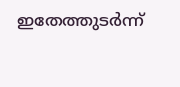ഇതേത്തുടര്‍ന്ന്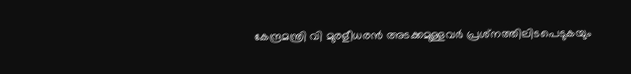കേന്ദ്രമന്ത്രി വി മുരളീധരന്‍ അടക്കമുള്ളവര്‍ പ്രശ്‌നത്തിലിടപെടുകയും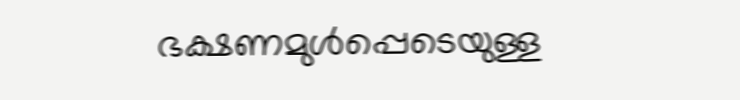ഭക്ഷണമുള്‍പ്പെടെയുള്ള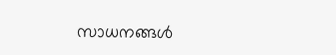സാധനങ്ങള്‍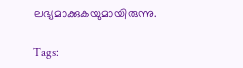ലഭ്യമാക്കുകയുമായിരുന്നു.

Tags: